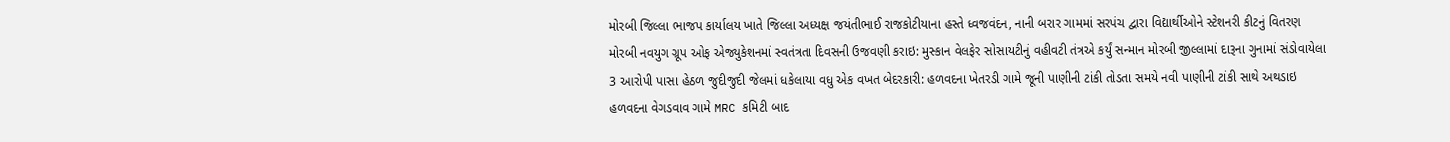મોરબી જિલ્લા ભાજપ કાર્યાલય ખાતે જિલ્લા અધ્યક્ષ જયંતીભાઈ રાજકોટીયાના હસ્તે ધ્વજવંદન, નાની બરાર ગામમાં સરપંચ દ્વારા વિદ્યાર્થીઓને સ્ટેશનરી કીટનું વિતરણ મોરબી નવયુગ ગ્રૂપ ઓફ એજ્યુકેશનમાં સ્વતંત્રતા દિવસની ઉજવણી કરાઇ: મુસ્કાન વેલફેર સોસાયટીનું વહીવટી તંત્રએ કર્યું સન્માન મોરબી જીલ્લામાં દારૂના ગુનામાં સંડોવાયેલા 3 આરોપી પાસા હેઠળ જુદીજુદી જેલમાં ધકેલાયા વધુ એક વખત બેદરકારી: હળવદના ખેતરડી ગામે જૂની પાણીની ટાંકી તોડતા સમયે નવી પાણીની ટાંકી સાથે અથડાઇ હળવદના વેગડવાવ ગામે MRC કમિટી બાદ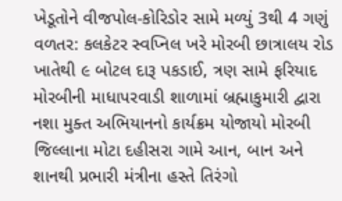ખેડૂતોને વીજપોલ-કોરિડોર સામે મળ્યું 3થી 4 ગણું વળતર: કલકેટર સ્વપ્નિલ ખરે મોરબી છાત્રાલય રોડ ખાતેથી ૯ બોટલ દારૂ પકડાઈ, ત્રણ સામે ફરિયાદ મોરબીની માધાપરવાડી શાળામાં બ્રહ્માકુમારી દ્વારા નશા મુક્ત અભિયાનનો કાર્યક્રમ યોજાયો મોરબી જિલ્લાના મોટા દહીસરા ગામે આન, બાન અને શાનથી પ્રભારી મંત્રીના હસ્તે તિરંગો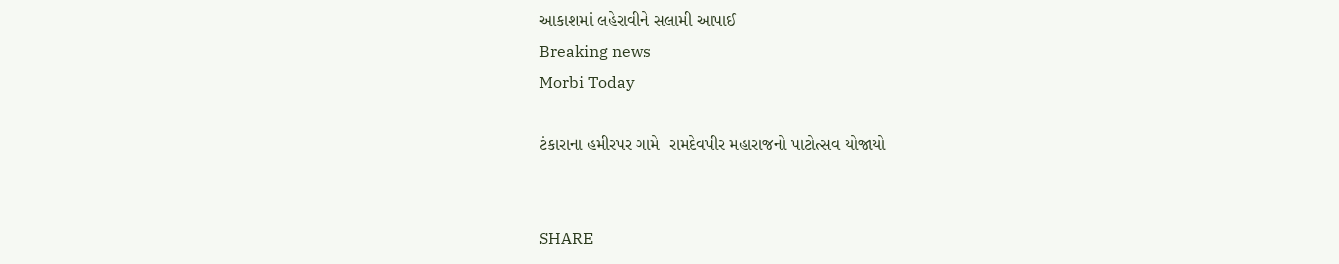આકાશમાં લહેરાવીને સલામી આપાઈ
Breaking news
Morbi Today

ટંકારાના હમીરપર ગામે  રામદેવપીર મહારાજનો પાટોત્સવ યોજાયો


SHARE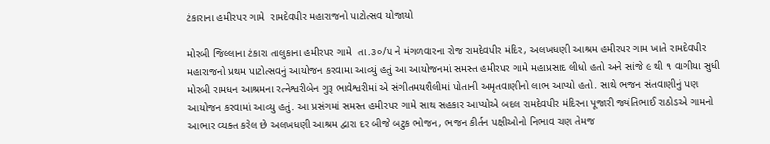ટંકારાના હમીરપર ગામે  રામદેવપીર મહારાજનો પાટોત્સવ યોજાયો

મોરબી જિલ્લાના ટંકારા તાલુકાના હમીરપર ગામે  તા.૩૦/૫ ને મંગળવારના રોજ રામદેવપીર મંદિર, અલખધણી આશ્રમ હમીરપર ગામ ખાતે રામદેવપીર મહારાજનો પ્રથમ પાટોત્સવનું આયોજન કરવામા આવ્યું હતું આ આયોજનમાં સમસ્ત હમીરપર ગામે મહાપ્રસાદ લીધો હતો અને સાંજે ૯ થી ૧ વાગીયા સુધી મોરબી રામધન આશ્રમના રત્નેશ્વરીબેન ગુરૂ ભાવેશ્વરીમાં એ સંગીતમયશૈલીમાં પોતાની અમૃતવાણીનો લાભ આપ્યો હતો. સાથે ભજન સંતવાણીનું પણ આયોજન કરવામાં આવ્યુ હતું. આ પ્રસંગમાં સમસ્ત હમીરપર ગામે સાથ સહકાર આપ્યોએ બદલ રામદેવપીર મંદિરના પૂજારી જ્યંતિભાઈ રાઠોડએ ગામનો આભાર વ્યક્ત કરેલ છે અલખધણી આશ્રમ દ્વારા દર બીજે બટુક ભોજન, ભજન કીર્તન પક્ષીઓનો નિભાવ ચણ તેમજ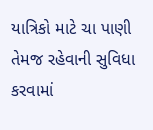યાત્રિકો માટે ચા પાણી તેમજ રહેવાની સુવિધા કરવામાં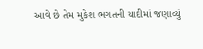આવે છે તેમ મુકેશ ભગતની યાદીમાં જણાવ્યું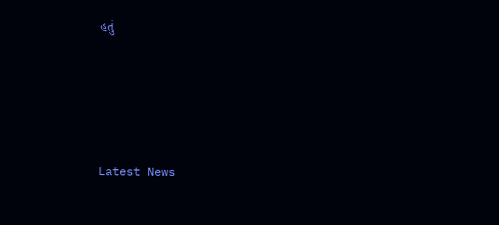હતું






Latest News